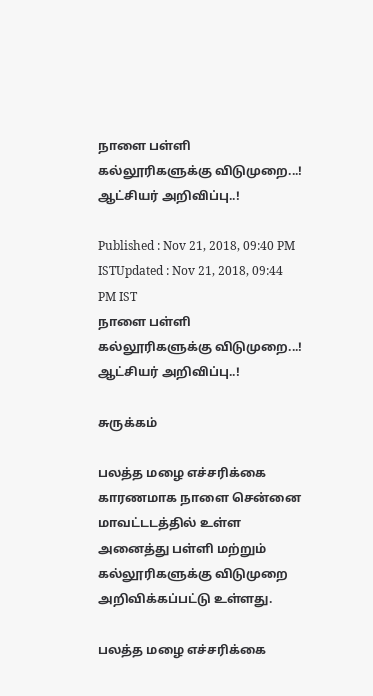நாளை பள்ளி கல்லூரிகளுக்கு விடுமுறை...! ஆட்சியர் அறிவிப்பு..!

Published : Nov 21, 2018, 09:40 PM ISTUpdated : Nov 21, 2018, 09:44 PM IST
நாளை பள்ளி கல்லூரிகளுக்கு விடுமுறை...!  ஆட்சியர் அறிவிப்பு..!

சுருக்கம்

பலத்த மழை எச்சரிக்கை காரணமாக நாளை சென்னை மாவட்டடத்தில் உள்ள அனைத்து பள்ளி மற்றும் கல்லூரிகளுக்கு விடுமுறை அறிவிக்கப்பட்டு உள்ளது.

பலத்த மழை எச்சரிக்கை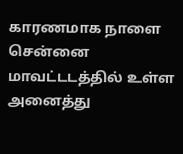காரணமாக நாளை சென்னை மாவட்டடத்தில் உள்ள அனைத்து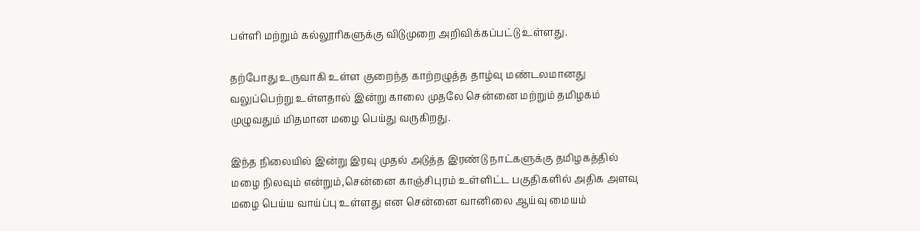பள்ளி மற்றும் கல்லூரிகளுக்கு விடுமுறை அறிவிக்கப்பட்டு உள்ளது.

தற்போது உருவாகி உள்ள குறைந்த காற்றழுத்த தாழ்வு மண்டலமானது வலுப்பெற்று உள்ளதால் இன்று காலை முதலே சென்னை மற்றும் தமிழகம் முழுவதும் மிதமான மழை பெய்து வருகிறது.

இந்த நிலையில் இன்று இரவு முதல் அடுத்த இரண்டு நாட்களுக்கு தமிழகத்தில் மழை நிலவும் என்றும்,சென்னை காஞ்சிபுரம் உள்ளிட்ட பகுதிகளில் அதிக அளவு மழை பெய்ய வாய்ப்பு உள்ளது என சென்னை வானிலை ஆய்வு மையம்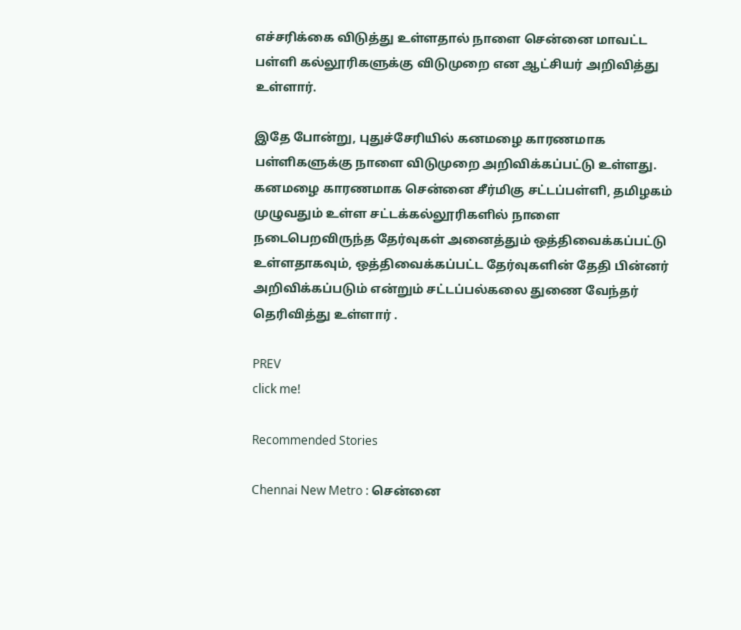எச்சரிக்கை விடுத்து உள்ளதால் நாளை சென்னை மாவட்ட பள்ளி கல்லூரிகளுக்கு விடுமுறை என ஆட்சியர் அறிவித்து உள்ளார்.

இதே போன்று, புதுச்சேரியில் கனமழை காரணமாக பள்ளிகளுக்கு நாளை விடுமுறை அறிவிக்கப்பட்டு உள்ளது. கனமழை காரணமாக சென்னை சீர்மிகு சட்டப்பள்ளி, தமிழகம் முழுவதும் உள்ள சட்டக்கல்லூரிகளில் நாளை நடைபெறவிருந்த தேர்வுகள் அனைத்தும் ஒத்திவைக்கப்பட்டு உள்ளதாகவும், ஒத்திவைக்கப்பட்ட தேர்வுகளின் தேதி பின்னர் அறிவிக்கப்படும் என்றும் சட்டப்பல்கலை துணை வேந்தர் தெரிவித்து உள்ளார் .

PREV
click me!

Recommended Stories

Chennai New Metro : சென்னை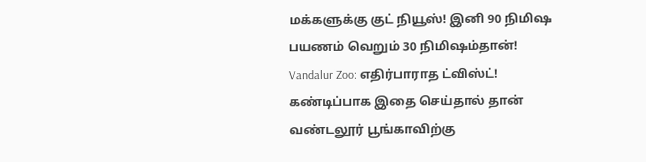மக்களுக்கு குட் நியூஸ்! இனி 90 நிமிஷ பயணம் வெறும் 30 நிமிஷம்தான்!
Vandalur Zoo: எதிர்பாராத ட்விஸ்ட்! கண்டிப்பாக இதை செய்தால் தான் வண்டலூர் பூங்காவிற்கு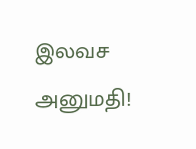இலவச அனுமதி!